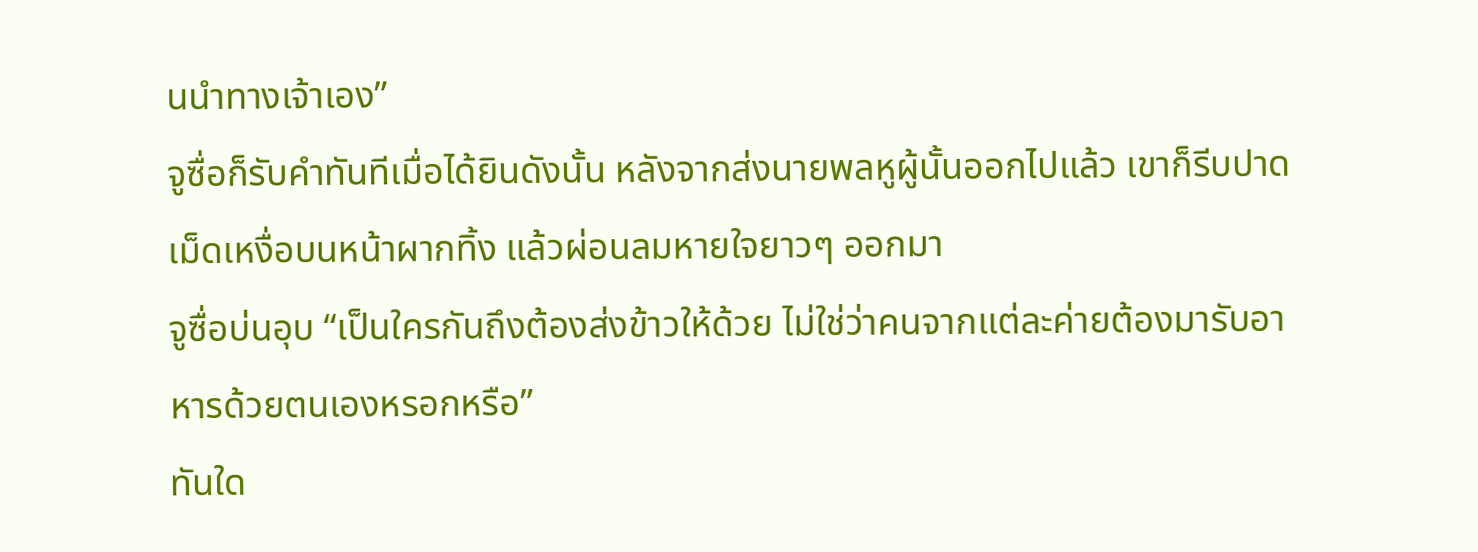นนำทางเจ้าเอง”
จูซื่อก็รับคำทันทีเมื่อได้ยินดังนั้น หลังจากส่งนายพลหูผู้นั้นออกไปแล้ว เขาก็รีบปาดเม็ดเหงื่อบนหน้าผากทิ้ง แล้วผ่อนลมหายใจยาวๆ ออกมา
จูซื่อบ่นอุบ “เป็นใครกันถึงต้องส่งข้าวให้ด้วย ไม่ใช่ว่าคนจากแต่ละค่ายต้องมารับอาหารด้วยตนเองหรอกหรือ”
ทันใด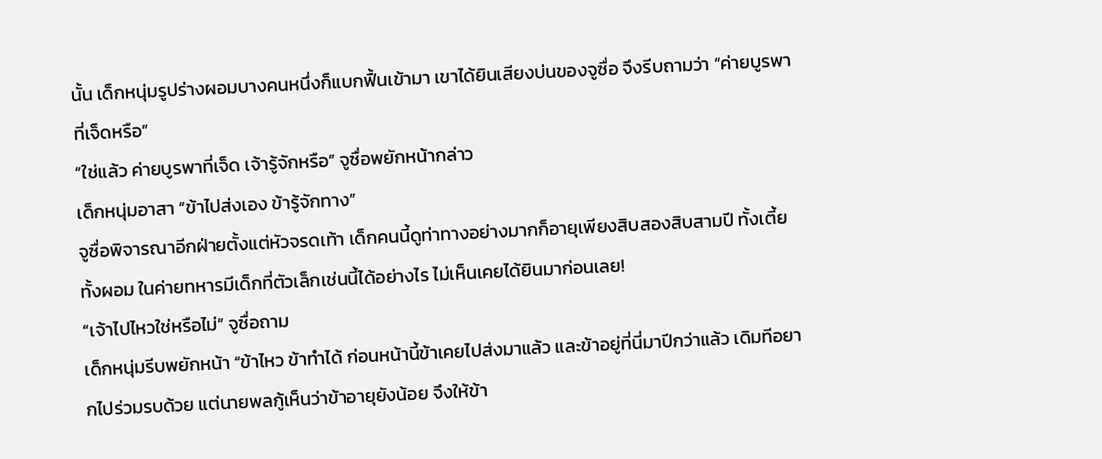นั้น เด็กหนุ่มรูปร่างผอมบางคนหนึ่งก็แบกฟื้นเข้ามา เขาได้ยินเสียงบ่นของจูซื่อ จึงรีบถามว่า “ค่ายบูรพาที่เจ็ดหรือ”
“ใช่แล้ว ค่ายบูรพาที่เจ็ด เจ้ารู้จักหรือ” จูซื่อพยักหน้ากล่าว
เด็กหนุ่มอาสา “ข้าไปส่งเอง ข้ารู้จักทาง”
จูซื่อพิจารณาอีกฝ่ายตั้งแต่หัวจรดเท้า เด็กคนนี้ดูท่าทางอย่างมากก็อายุเพียงสิบสองสิบสามปี ทั้งเตี้ยทั้งผอม ในค่ายทหารมีเด็กที่ตัวเล็กเช่นนี้ได้อย่างไร ไม่เห็นเคยได้ยินมาก่อนเลย!
“เจ้าไปไหวใช่หรือไม่” จูซื่อถาม
เด็กหนุ่มรีบพยักหน้า “ข้าไหว ข้าทำได้ ก่อนหน้านี้ข้าเคยไปส่งมาแล้ว และข้าอยู่ที่นี่มาปีกว่าแล้ว เดิมทีอยากไปร่วมรบด้วย แต่นายพลกู้เห็นว่าข้าอายุยังน้อย จึงให้ข้า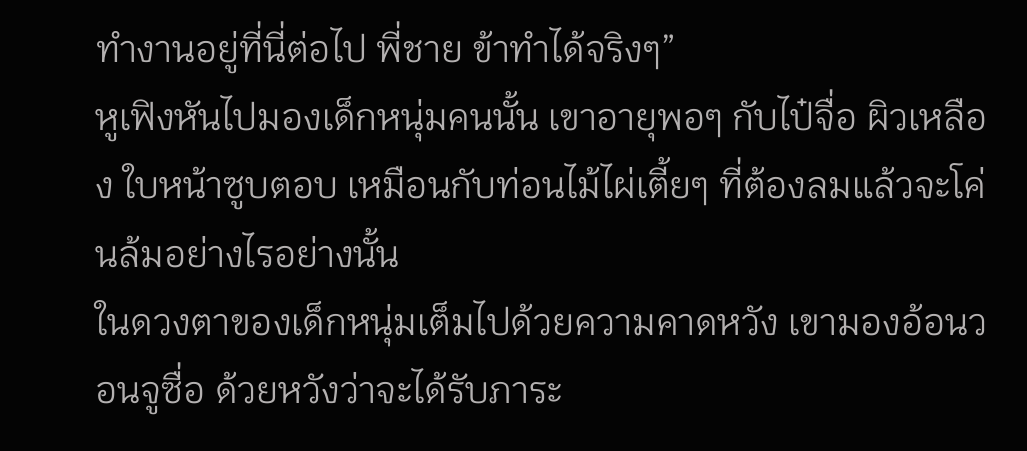ทำงานอยู่ที่นี่ต่อไป พี่ชาย ข้าทำได้จริงๆ”
หูเฟิงหันไปมองเด็กหนุ่มคนนั้น เขาอายุพอๆ กับไป๋จื่อ ผิวเหลือง ใบหน้าซูบตอบ เหมือนกับท่อนไม้ไผ่เตี้ยๆ ที่ต้องลมแล้วจะโค่นล้มอย่างไรอย่างนั้น
ในดวงตาของเด็กหนุ่มเต็มไปด้วยความคาดหวัง เขามองอ้อนวอนจูซื่อ ด้วยหวังว่าจะได้รับภาระ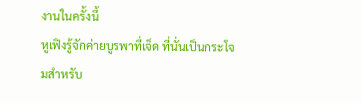งานในครั้งนี้
หูเฟิงรู้จักค่ายบูรพาที่เจ็ด ที่นั่นเป็นกระโจมสำหรับ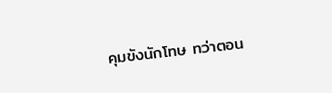คุมขังนักโทษ ทว่าตอน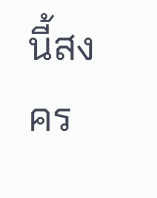นี้สงคร